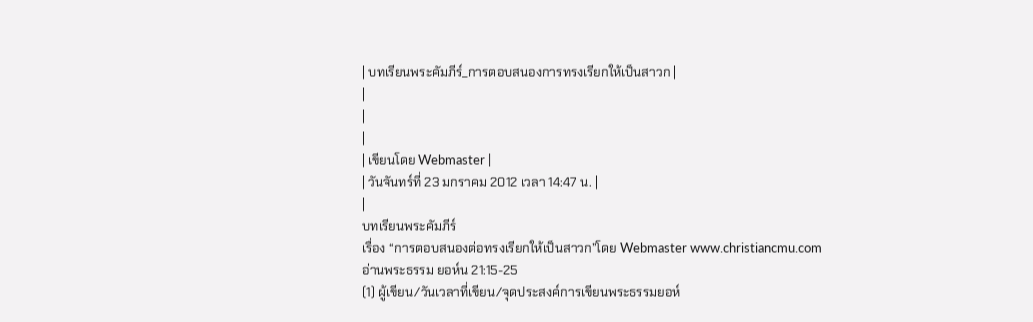| บทเรียนพระคัมภีร์_การตอบสนองการทรงเรียกให้เป็นสาวก |
|
|
|
| เขียนโดย Webmaster |
| วันจันทร์ที่ 23 มกราคม 2012 เวลา 14:47 น. |
|
บทเรียนพระคัมภีร์
เรื่อง “การตอบสนองต่อทรงเรียกให้เป็นสาวก”โดย Webmaster www.christiancmu.com
อ่านพระธรรม ยอห์น 21:15-25
(1) ผู้เขียน/วันเวลาที่เขียน/จุดประสงค์การเขียนพระธรรมยอห์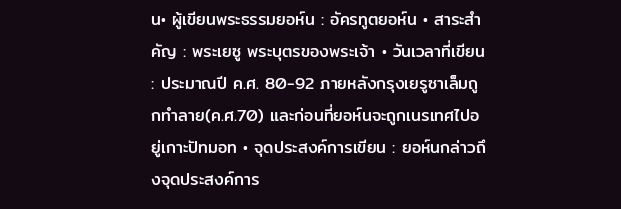น• ผู้เขียนพระธรรมยอห์น : อัครทูตยอห์น • สาระสำคัญ : พระเยซู พระบุตรของพระเจ้า • วันเวลาที่เขียน : ประมาณปี ค.ศ. 80-92 ภายหลังกรุงเยรูซาเล็มถูกทำลาย(ค.ศ.70) และก่อนที่ยอห์นจะถูกเนรเทศไปอยู่เกาะปัทมอท • จุดประสงค์การเขียน : ยอห์นกล่าวถึงจุดประสงค์การ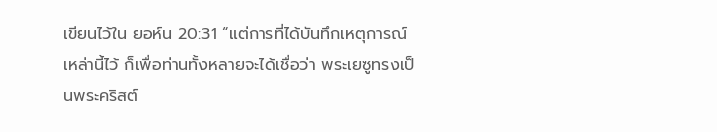เขียนไว้ใน ยอห์น 20:31 “แต่การที่ได้บันทึกเหตุการณ์เหล่านี้ไว้ ก็เพื่อท่านทั้งหลายจะได้เชื่อว่า พระเยซูทรงเป็นพระคริสต์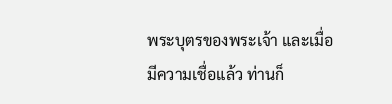พระบุตรของพระเจ้า และเมื่อมีความเชื่อแล้ว ท่านก็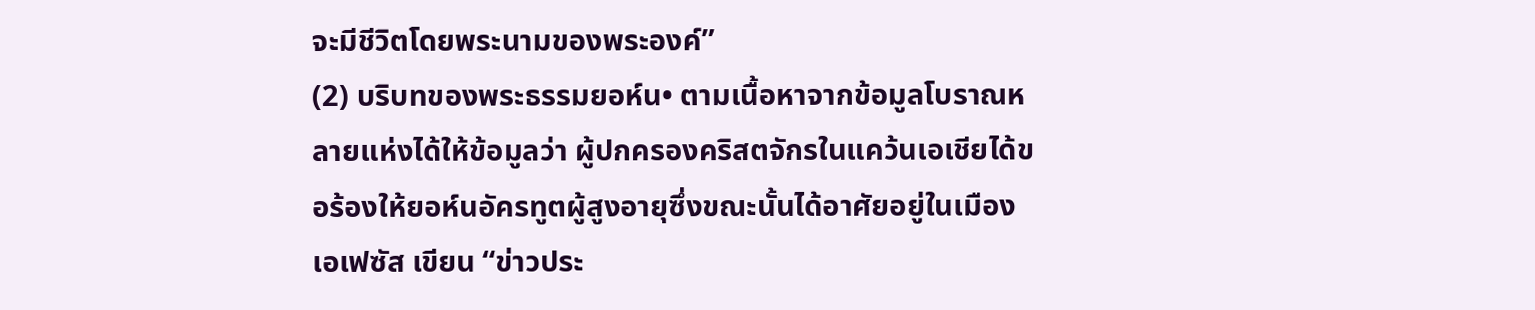จะมีชีวิตโดยพระนามของพระองค์”
(2) บริบทของพระธรรมยอห์น• ตามเนื้อหาจากข้อมูลโบราณหลายแห่งได้ให้ข้อมูลว่า ผู้ปกครองคริสตจักรในแคว้นเอเชียได้ขอร้องให้ยอห์นอัครทูตผู้สูงอายุซึ่งขณะนั้นได้อาศัยอยู่ในเมืองเอเฟซัส เขียน “ข่าวประ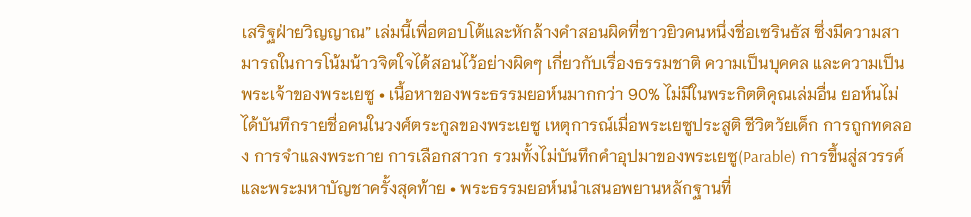เสริฐฝ่ายวิญญาณ” เล่มนี้เพื่อตอบโต้และหักล้างคำสอนผิดที่ชาวยิวคนหนึ่งชื่อเซรินธัส ซึ่งมีความสามารถในการโน้มน้าวจิตใจได้สอนไว้อย่างผิดๆ เกี่ยวกับเรื่องธรรมชาติ ความเป็นบุคคล และความเป็นพระเจ้าของพระเยซู • เนื้อหาของพระธรรมยอห์นมากกว่า 90% ไม่มีในพระกิตติคุณเล่มอื่น ยอห์นไม่ได้บันทึกรายชื่อคนในวงศ์ตระกูลของพระเยซู เหตุการณ์เมื่อพระเยซูประสูติ ชีวิตวัยเด็ก การถูกทดลอง การจำแลงพระกาย การเลือกสาวก รวมทั้งไม่บันทึกคำอุปมาของพระเยซู(Parable) การขึ้นสู่สวรรค์ และพระมหาบัญชาครั้งสุดท้าย • พระธรรมยอห์นนำเสนอพยานหลักฐานที่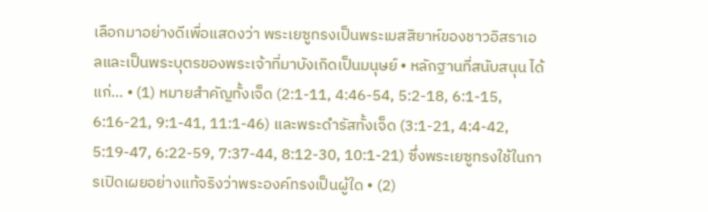เลือกมาอย่างดีเพื่อแสดงว่า พระเยซูทรงเป็นพระเมสสิยาห์ของชาวอิสราเอลและเป็นพระบุตรของพระเจ้าที่มาบังเกิดเป็นมนุษย์ • หลักฐานที่สนับสนุน ได้แก่... • (1) หมายสำคัญทั้งเจ็ด (2:1-11, 4:46-54, 5:2-18, 6:1-15, 6:16-21, 9:1-41, 11:1-46) และพระดำรัสทั้งเจ็ด (3:1-21, 4:4-42, 5:19-47, 6:22-59, 7:37-44, 8:12-30, 10:1-21) ซึ่งพระเยซูทรงใช้ในการเปิดเผยอย่างแท้จริงว่าพระองค์ทรงเป็นผู้ใด • (2)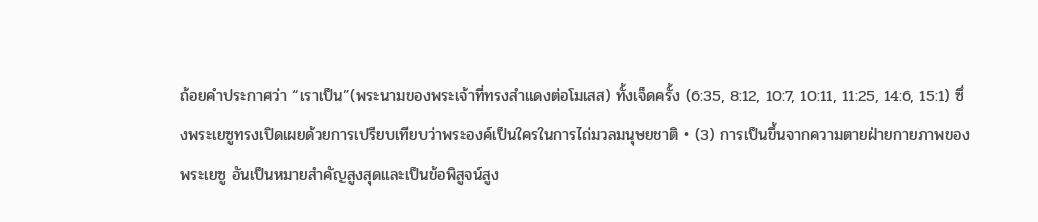ถ้อยคำประกาศว่า “เราเป็น”(พระนามของพระเจ้าที่ทรงสำแดงต่อโมเสส) ทั้งเจ็ดครั้ง (6:35, 8:12, 10:7, 10:11, 11:25, 14:6, 15:1) ซึ่งพระเยซูทรงเปิดเผยด้วยการเปรียบเทียบว่าพระองค์เป็นใครในการไถ่มวลมนุษยชาติ • (3) การเป็นขึ้นจากความตายฝ่ายกายภาพของพระเยซู อันเป็นหมายสำคัญสูงสุดและเป็นข้อพิสูจน์สูง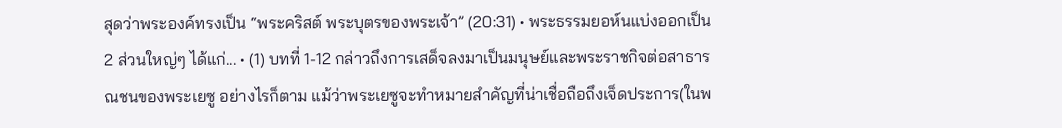สุดว่าพระองค์ทรงเป็น “พระคริสต์ พระบุตรของพระเจ้า” (20:31) • พระธรรมยอห์นแบ่งออกเป็น 2 ส่วนใหญ่ๆ ได้แก่... • (1) บทที่ 1-12 กล่าวถึงการเสด็จลงมาเป็นมนุษย์และพระราชกิจต่อสาธารณชนของพระเยซู อย่างไรก็ตาม แม้ว่าพระเยซูจะทำหมายสำคัญที่น่าเชื่อถือถึงเจ็ดประการ(ในพ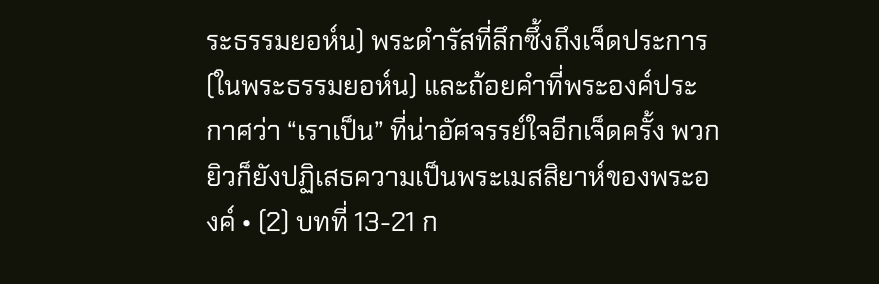ระธรรมยอห์น) พระดำรัสที่ลึกซึ้งถึงเจ็ดประการ(ในพระธรรมยอห์น) และถ้อยคำที่พระองค์ประกาศว่า “เราเป็น” ที่น่าอัศจรรย์ใจอีกเจ็ดครั้ง พวกยิวก็ยังปฏิเสธความเป็นพระเมสสิยาห์ของพระองค์ • (2) บทที่ 13-21 ก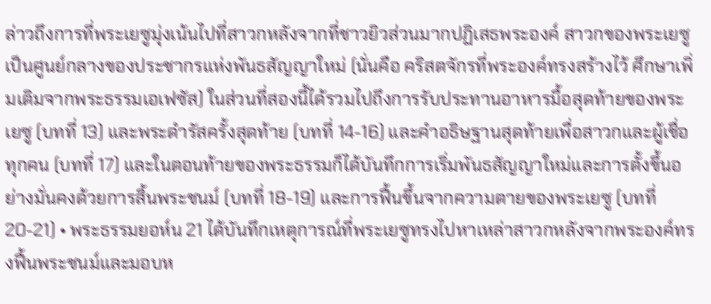ล่าวถึงการที่พระเยซูมุ่งเน้นไปที่สาวกหลังจากที่ชาวยิวส่วนมากปฏิเสธพระองค์ สาวกของพระเยซูเป็นศูนย์กลางของประชากรแห่งพันธสัญญาใหม่ (นั่นคือ คริสตจักรที่พระองค์ทรงสร้างไว้ ศึกษาเพิ่มเติมจากพระธรรมเอเฟซัส) ในส่วนที่สองนี้ได้รวมไปถึงการรับประทานอาหารมื้อสุดท้ายของพระเยซู (บทที่ 13) และพระดำรัสครั้งสุดท้าย (บทที่ 14-16) และคำอธิษฐานสุดท้ายเพื่อสาวกและผู้เชื่อทุกคน (บทที่ 17) และในตอนท้ายของพระธรรมก็ได้บันทึกการเริ่มพันธสัญญาใหม่และการตั้งขึ้นอย่างมั่นคงด้วยการสิ้นพระชนม์ (บทที่ 18-19) และการฟื้นขึ้นจากความตายของพระเยซู (บทที่ 20-21) • พระธรรมยอห์น 21 ได้บันทึกเหตุการณ์ที่พระเยซูทรงไปหาเหล่าสาวกหลังจากพระองค์ทรงฟื้นพระชนม์และมอบห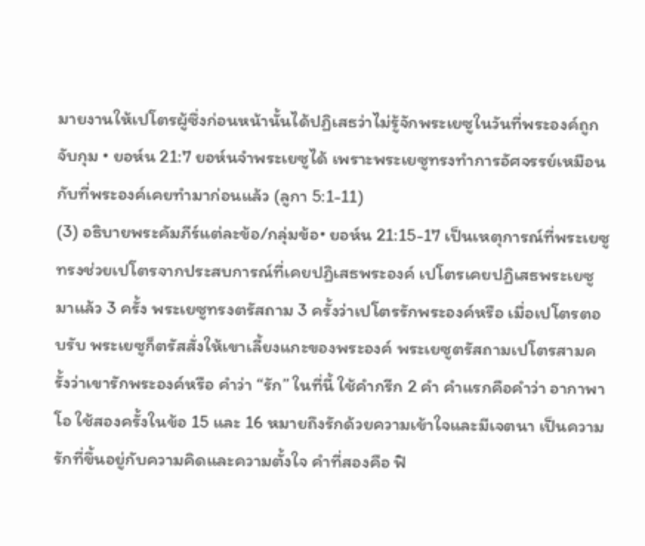มายงานให้เปโตรผู้ซึ่งก่อนหน้านั้นได้ปฏิเสธว่าไม่รู้จักพระเยซูในวันที่พระองค์ถูกจับกุม • ยอห์น 21:7 ยอห์นจำพระเยซูได้ เพราะพระเยซูทรงทำการอัศจรรย์เหมือนกับที่พระองค์เคยทำมาก่อนแล้ว (ลูกา 5:1-11)
(3) อธิบายพระคัมภีร์แต่ละข้อ/กลุ่มข้อ• ยอห์น 21:15-17 เป็นเหตุการณ์ที่พระเยซูทรงช่วยเปโตรจากประสบการณ์ที่เคยปฏิเสธพระองค์ เปโตรเคยปฏิเสธพระเยซูมาแล้ว 3 ครั้ง พระเยซูทรงตรัสถาม 3 ครั้งว่าเปโตรรักพระองค์หรือ เมื่อเปโตรตอบรับ พระเยซูก็ตรัสสั่งให้เขาเลี้ยงแกะของพระองค์ พระเยซูตรัสถามเปโตรสามครั้งว่าเขารักพระองค์หรือ คำว่า “รัก” ในที่นี้ ใช้คำกรีก 2 คำ คำแรกคือคำว่า อากาพาโอ ใช้สองครั้งในข้อ 15 และ 16 หมายถึงรักด้วยความเข้าใจและมีเจตนา เป็นความรักที่ขึ้นอยู่กับความคิดและความตั้งใจ คำที่สองคือ ฟิ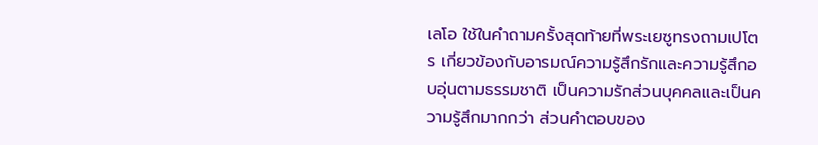เลโอ ใช้ในคำถามครั้งสุดท้ายที่พระเยซูทรงถามเปโตร เกี่ยวข้องกับอารมณ์ความรู้สึกรักและความรู้สึกอบอุ่นตามธรรมชาติ เป็นความรักส่วนบุคคลและเป็นความรู้สึกมากกว่า ส่วนคำตอบของ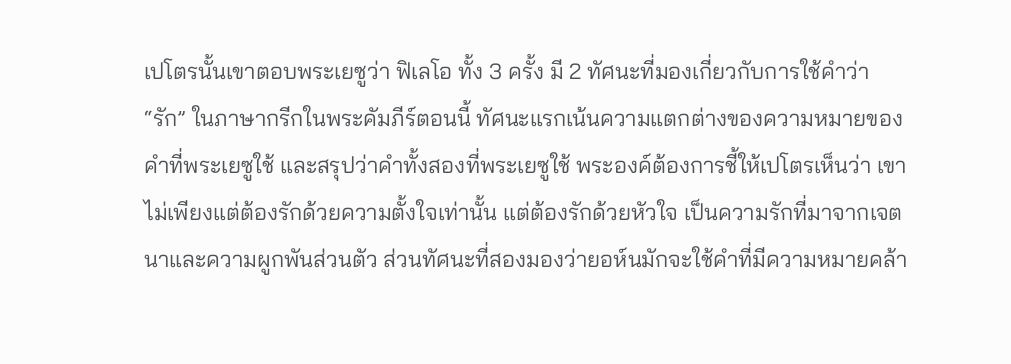เปโตรนั้นเขาตอบพระเยซูว่า ฟิเลโอ ทั้ง 3 ครั้ง มี 2 ทัศนะที่มองเกี่ยวกับการใช้คำว่า “รัก” ในภาษากรีกในพระคัมภีร์ตอนนี้ ทัศนะแรกเน้นความแตกต่างของความหมายของคำที่พระเยซูใช้ และสรุปว่าคำทั้งสองที่พระเยซูใช้ พระองค์ต้องการชี้ให้เปโตรเห็นว่า เขาไม่เพียงแต่ต้องรักด้วยความตั้งใจเท่านั้น แต่ต้องรักด้วยหัวใจ เป็นความรักที่มาจากเจตนาและความผูกพันส่วนตัว ส่วนทัศนะที่สองมองว่ายอห์นมักจะใช้คำที่มีความหมายคล้า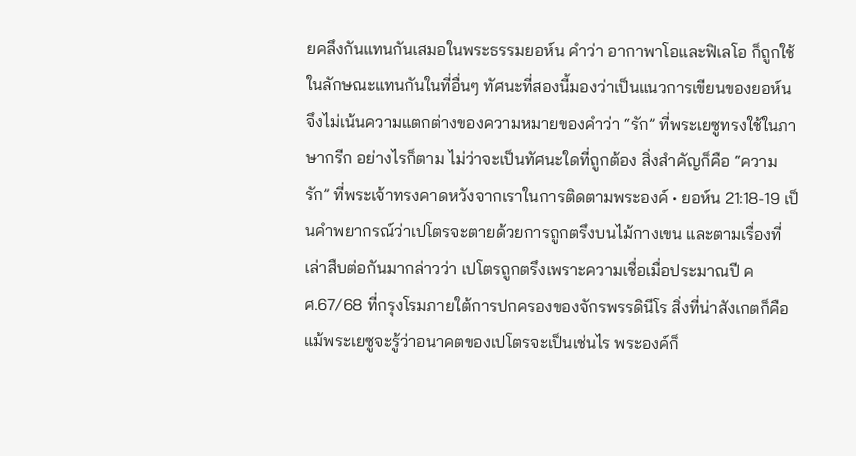ยคลึงกันแทนกันเสมอในพระธรรมยอห์น คำว่า อากาพาโอและฟิเลโอ ก็ถูกใช้ในลักษณะแทนกันในที่อื่นๆ ทัศนะที่สองนี้มองว่าเป็นแนวการเขียนของยอห์น จึงไม่เน้นความแตกต่างของความหมายของคำว่า “รัก” ที่พระเยซูทรงใช้ในภาษากรีก อย่างไรก็ตาม ไม่ว่าจะเป็นทัศนะใดที่ถูกต้อง สิ่งสำคัญก็คือ “ความรัก” ที่พระเจ้าทรงคาดหวังจากเราในการติดตามพระองค์ • ยอห์น 21:18-19 เป็นคำพยากรณ์ว่าเปโตรจะตายด้วยการถูกตรึงบนไม้กางเขน และตามเรื่องที่เล่าสืบต่อกันมากล่าวว่า เปโตรถูกตรึงเพราะความเชื่อเมื่อประมาณปี คศ.67/68 ที่กรุงโรมภายใต้การปกครองของจักรพรรดินีโร สิ่งที่น่าสังเกตก็คือ แม้พระเยซูจะรู้ว่าอนาคตของเปโตรจะเป็นเช่นไร พระองค์ก็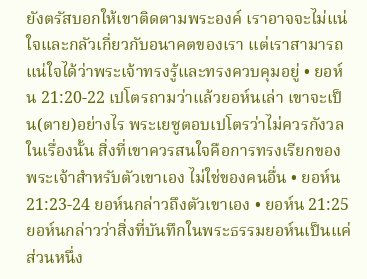ยังตรัสบอกให้เขาติดตามพระองค์ เราอาจจะไม่แน่ใจและกลัวเกี่ยวกับอนาคตของเรา แต่เราสามารถแน่ใจได้ว่าพระเจ้าทรงรู้และทรงควบคุมอยู่ • ยอห์น 21:20-22 เปโตรถามว่าแล้วยอห์นเล่า เขาจะเป็น(ตาย)อย่างไร พระเยซูตอบเปโตรว่าไม่ควรกังวลในเรื่องนั้น สิ่งที่เขาควรสนใจคือการทรงเรียกของพระเจ้าสำหรับตัวเขาเอง ไม่ใช่ของคนอื่น • ยอห์น 21:23-24 ยอห์นกล่าวถึงตัวเขาเอง • ยอห์น 21:25 ยอห์นกล่าวว่าสิ่งที่บันทึกในพระธรรมยอห์นเป็นแค่ส่วนหนึ่ง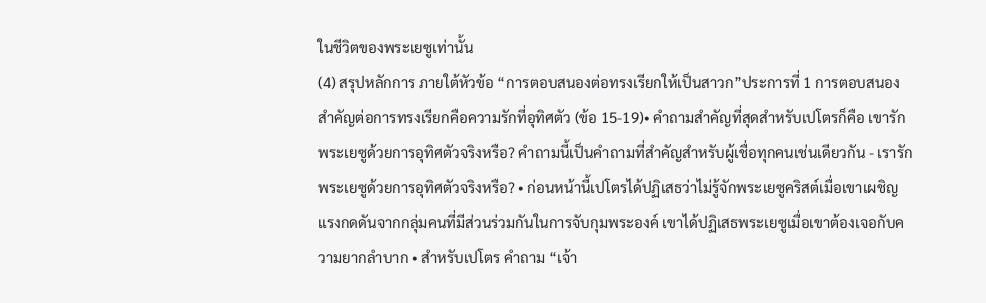ในชีวิตของพระเยซูเท่านั้น
(4) สรุปหลักการ ภายใต้หัวข้อ “การตอบสนองต่อทรงเรียกให้เป็นสาวก”ประการที่ 1 การตอบสนองสำคัญต่อการทรงเรียกคือความรักที่อุทิศตัว (ข้อ 15-19)• คำถามสำคัญที่สุดสำหรับเปโตรก็คือ เขารักพระเยซูด้วยการอุทิศตัวจริงหรือ? คำถามนี้เป็นคำถามที่สำคัญสำหรับผู้เชื่อทุกคนเช่นเดียวกัน - เรารักพระเยซูด้วยการอุทิศตัวจริงหรือ? • ก่อนหน้านี้เปโตรได้ปฏิเสธว่าไม่รู้จักพระเยซูคริสต์เมื่อเขาเผชิญแรงกดดันจากกลุ่มคนที่มีส่วนร่วมกันในการจับกุมพระองค์ เขาได้ปฏิเสธพระเยซูเมื่อเขาต้องเจอกับความยากลำบาก • สำหรับเปโตร คำถาม “เจ้า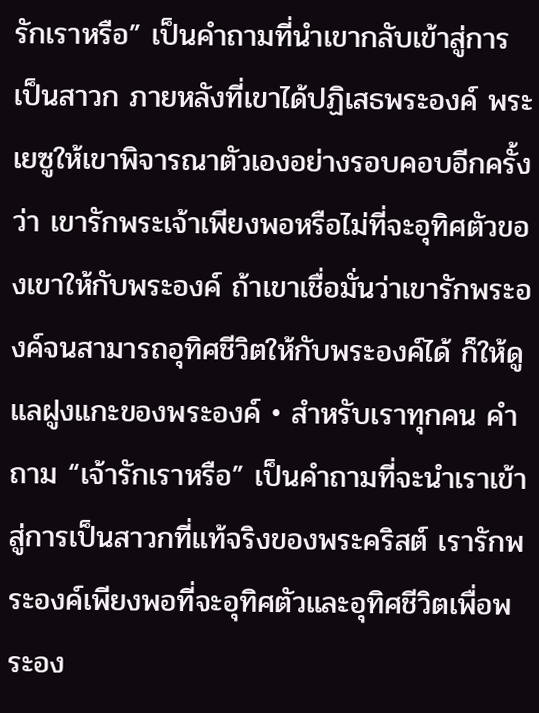รักเราหรือ” เป็นคำถามที่นำเขากลับเข้าสู่การเป็นสาวก ภายหลังที่เขาได้ปฏิเสธพระองค์ พระเยซูให้เขาพิจารณาตัวเองอย่างรอบคอบอีกครั้งว่า เขารักพระเจ้าเพียงพอหรือไม่ที่จะอุทิศตัวของเขาให้กับพระองค์ ถ้าเขาเชื่อมั่นว่าเขารักพระองค์จนสามารถอุทิศชีวิตให้กับพระองค์ได้ ก็ให้ดูแลฝูงแกะของพระองค์ • สำหรับเราทุกคน คำถาม “เจ้ารักเราหรือ” เป็นคำถามที่จะนำเราเข้าสู่การเป็นสาวกที่แท้จริงของพระคริสต์ เรารักพระองค์เพียงพอที่จะอุทิศตัวและอุทิศชีวิตเพื่อพระอง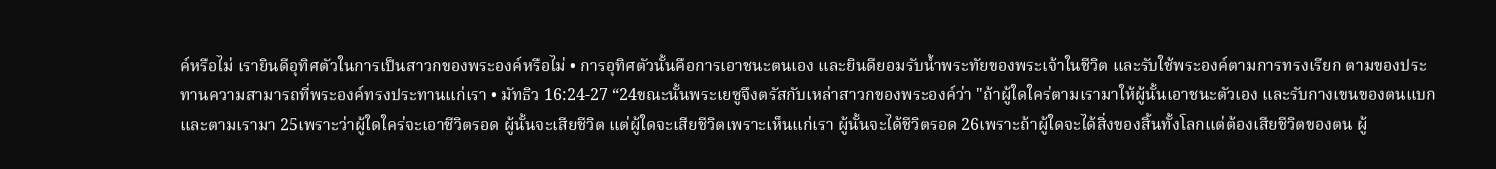ค์หรือไม่ เรายินดีอุทิศตัวในการเป็นสาวกของพระองค์หรือไม่ • การอุทิศตัวนั้นคือการเอาชนะตนเอง และยินดียอมรับน้ำพระทัยของพระเจ้าในชีวิต และรับใช้พระองค์ตามการทรงเรียก ตามของประทานความสามารถที่พระองค์ทรงประทานแก่เรา • มัทธิว 16:24-27 “24ขณะนั้นพระเยซูจึงตรัสกับเหล่าสาวกของพระองค์ว่า "ถ้าผู้ใดใคร่ตามเรามาให้ผู้นั้นเอาชนะตัวเอง และรับกางเขนของตนแบกและตามเรามา 25เพราะว่าผู้ใดใคร่จะเอาชีวิตรอด ผู้นั้นจะเสียชีวิต แต่ผู้ใดจะเสียชีวิตเพราะเห็นแก่เรา ผู้นั้นจะได้ชีวิตรอด 26เพราะถ้าผู้ใดจะได้สิ่งของสิ้นทั้งโลกแต่ต้องเสียชีวิตของตน ผู้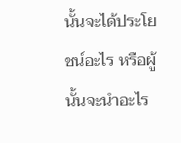นั้นจะได้ประโยชน์อะไร หรือผู้นั้นจะนำอะไร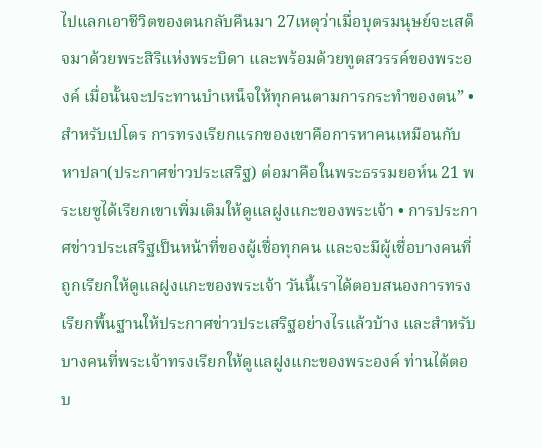ไปแลกเอาชีวิตของตนกลับคืนมา 27เหตุว่าเมื่อบุตรมนุษย์จะเสด็จมาด้วยพระสิริแห่งพระบิดา และพร้อมด้วยทูตสวรรค์ของพระองค์ เมื่อนั้นจะประทานบำเหน็จให้ทุกคนตามการกระทำของตน” • สำหรับเปโตร การทรงเรียกแรกของเขาคือการหาคนเหมือนกับหาปลา(ประกาศข่าวประเสริฐ) ต่อมาคือในพระธรรมยอห์น 21 พระเยซูได้เรียกเขาเพิ่มเติมให้ดูแลฝูงแกะของพระเจ้า • การประกาศข่าวประเสริฐเป็นหน้าที่ของผู้เชื่อทุกคน และจะมีผู้เชื่อบางคนที่ถูกเรียกให้ดูแลฝูงแกะของพระเจ้า วันนี้เราได้ตอบสนองการทรงเรียกพื้นฐานให้ประกาศข่าวประเสริฐอย่างไรแล้วบ้าง และสำหรับบางคนที่พระเจ้าทรงเรียกให้ดูแลฝูงแกะของพระองค์ ท่านได้ตอบ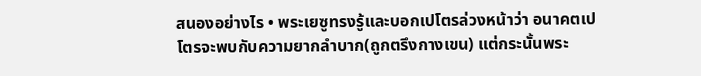สนองอย่างไร • พระเยซูทรงรู้และบอกเปโตรล่วงหน้าว่า อนาคตเปโตรจะพบกับความยากลำบาก(ถูกตรึงกางเขน) แต่กระนั้นพระ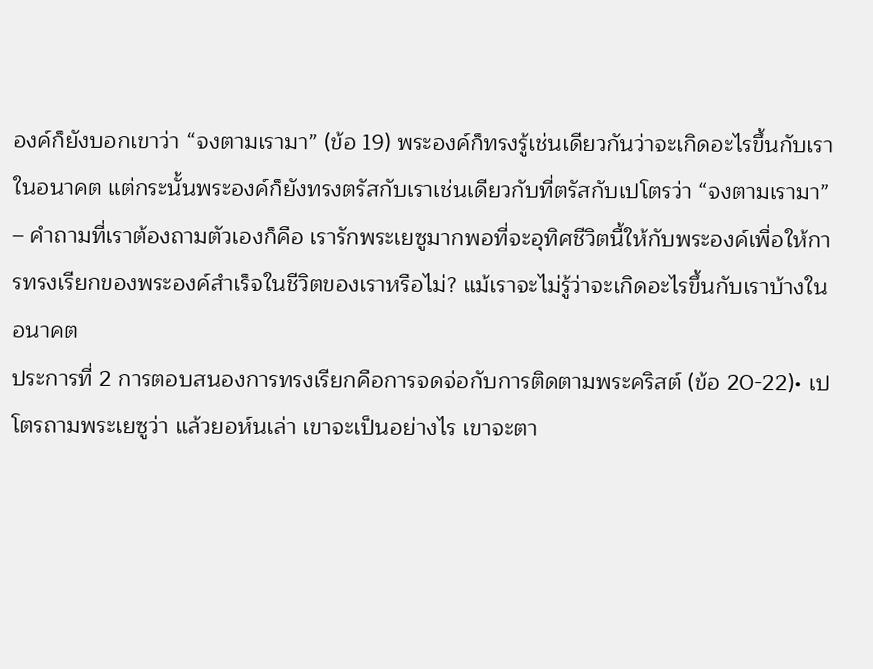องค์ก็ยังบอกเขาว่า “จงตามเรามา” (ข้อ 19) พระองค์ก็ทรงรู้เช่นเดียวกันว่าจะเกิดอะไรขึ้นกับเราในอนาคต แต่กระนั้นพระองค์ก็ยังทรงตรัสกับเราเช่นเดียวกับที่ตรัสกับเปโตรว่า “จงตามเรามา” – คำถามที่เราต้องถามตัวเองก็คือ เรารักพระเยซูมากพอที่จะอุทิศชีวิตนี้ให้กับพระองค์เพื่อให้การทรงเรียกของพระองค์สำเร็จในชีวิตของเราหรือไม่? แม้เราจะไม่รู้ว่าจะเกิดอะไรขึ้นกับเราบ้างในอนาคต
ประการที่ 2 การตอบสนองการทรงเรียกคือการจดจ่อกับการติดตามพระคริสต์ (ข้อ 20-22)• เปโตรถามพระเยซูว่า แล้วยอห์นเล่า เขาจะเป็นอย่างไร เขาจะตา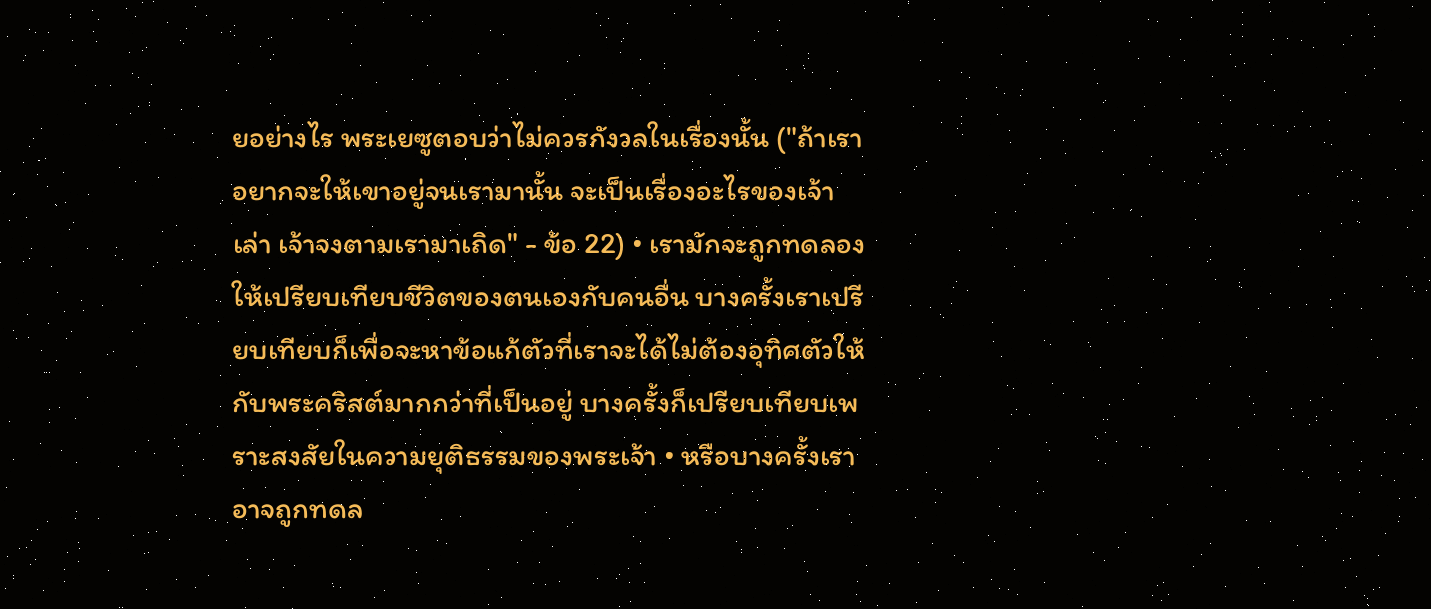ยอย่างไร พระเยซูตอบว่าไม่ควรกังวลในเรื่องนั้น ("ถ้าเราอยากจะให้เขาอยู่จนเรามานั้น จะเป็นเรื่องอะไรของเจ้าเล่า เจ้าจงตามเรามาเถิด" - ข้อ 22) • เรามักจะถูกทดลองให้เปรียบเทียบชีวิตของตนเองกับคนอื่น บางครั้งเราเปรียบเทียบก็เพื่อจะหาข้อแก้ตัวที่เราจะได้ไม่ต้องอุทิศตัวให้กับพระคริสต์มากกว่าที่เป็นอยู่ บางครั้งก็เปรียบเทียบเพราะสงสัยในความยุติธรรมของพระเจ้า • หรือบางครั้งเราอาจถูกทดล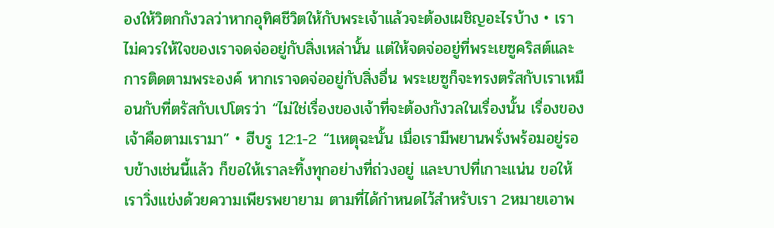องให้วิตกกังวลว่าหากอุทิศชีวิตให้กับพระเจ้าแล้วจะต้องเผชิญอะไรบ้าง • เราไม่ควรให้ใจของเราจดจ่ออยู่กับสิ่งเหล่านั้น แต่ให้จดจ่ออยู่ที่พระเยซูคริสต์และการติดตามพระองค์ หากเราจดจ่ออยู่กับสิ่งอื่น พระเยซูก็จะทรงตรัสกับเราเหมือนกับที่ตรัสกับเปโตรว่า “ไม่ใช่เรื่องของเจ้าที่จะต้องกังวลในเรื่องนั้น เรื่องของเจ้าคือตามเรามา” • ฮีบรู 12:1-2 “1เหตุฉะนั้น เมื่อเรามีพยานพรั่งพร้อมอยู่รอบข้างเช่นนี้แล้ว ก็ขอให้เราละทิ้งทุกอย่างที่ถ่วงอยู่ และบาปที่เกาะแน่น ขอให้เราวิ่งแข่งด้วยความเพียรพยายาม ตามที่ได้กำหนดไว้สำหรับเรา 2หมายเอาพ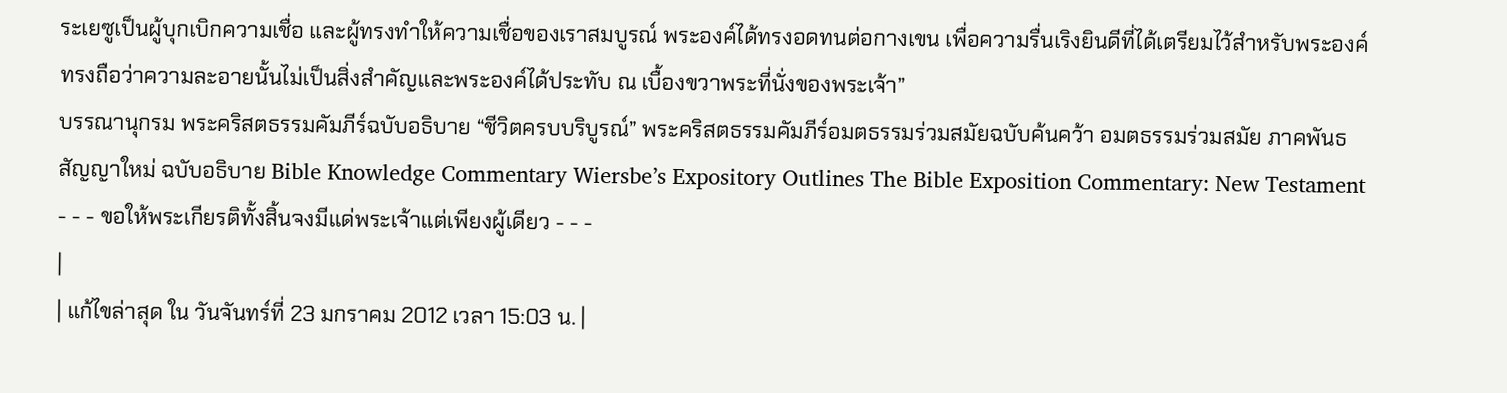ระเยซูเป็นผู้บุกเบิกความเชื่อ และผู้ทรงทำให้ความเชื่อของเราสมบูรณ์ พระองค์ได้ทรงอดทนต่อกางเขน เพื่อความรื่นเริงยินดีที่ได้เตรียมไว้สำหรับพระองค์ ทรงถือว่าความละอายนั้นไม่เป็นสิ่งสำคัญและพระองค์ได้ประทับ ณ เบื้องขวาพระที่นั่งของพระเจ้า”
บรรณานุกรม พระคริสตธรรมคัมภีร์ฉบับอธิบาย “ชีวิตครบบริบูรณ์” พระคริสตธรรมคัมภีร์อมตธรรมร่วมสมัยฉบับค้นคว้า อมตธรรมร่วมสมัย ภาคพันธสัญญาใหม่ ฉบับอธิบาย Bible Knowledge Commentary Wiersbe’s Expository Outlines The Bible Exposition Commentary: New Testament
- - - ขอให้พระเกียรติทั้งสิ้นจงมีแด่พระเจ้าแต่เพียงผู้เดียว - - -
|
| แก้ไขล่าสุด ใน วันจันทร์ที่ 23 มกราคม 2012 เวลา 15:03 น. |